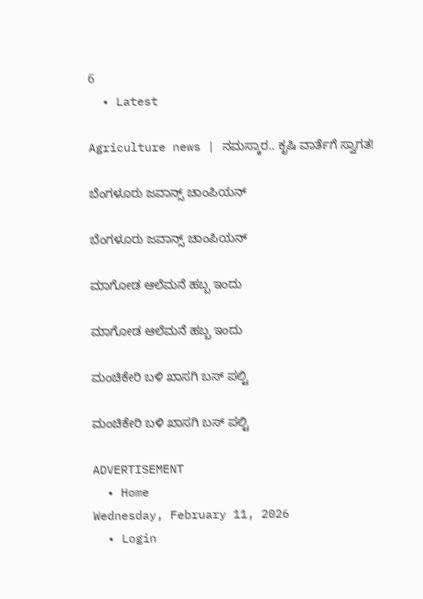6
  • Latest

Agriculture news | ನಮಸ್ಕಾರ.. ಕೃಷಿ ವಾರ್ತೆಗೆ ಸ್ವಾಗತ!

ಬೆಂಗಳೂರು ಜವಾನ್ಸ್ ಚಾಂಪಿಯನ್

ಬೆಂಗಳೂರು ಜವಾನ್ಸ್ ಚಾಂಪಿಯನ್

ಮಾಗೋಡ ಆಲೆಮನೆ ಹಬ್ಬ ಇಂದು

ಮಾಗೋಡ ಆಲೆಮನೆ ಹಬ್ಬ ಇಂದು

ಮಂಚಿಕೇರಿ‌ ಬಳಿ ಖಾಸಗಿ ಬಸ್ ಪಲ್ಟಿ

ಮಂಚಿಕೇರಿ‌ ಬಳಿ ಖಾಸಗಿ ಬಸ್ ಪಲ್ಟಿ

ADVERTISEMENT
  • Home
Wednesday, February 11, 2026
  • Login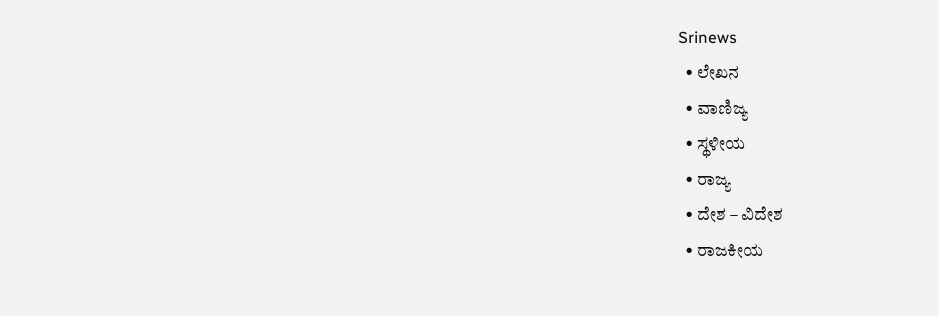Srinews
  • ಲೇಖನ
  • ವಾಣಿಜ್ಯ
  • ಸ್ಥಳೀಯ
  • ರಾಜ್ಯ
  • ದೇಶ – ವಿದೇಶ
  • ರಾಜಕೀಯ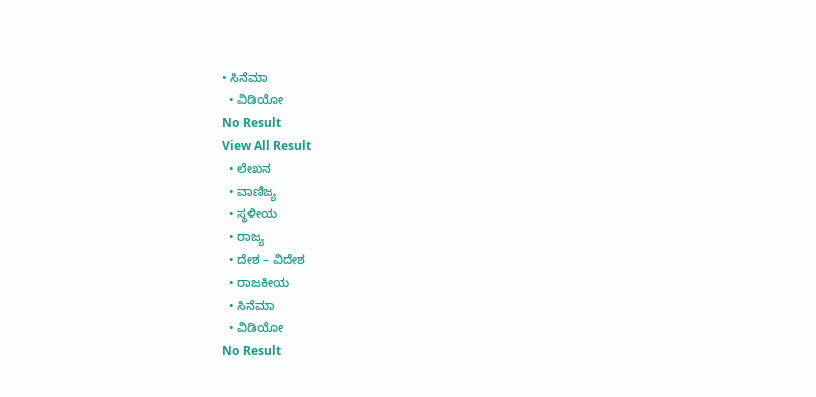• ಸಿನೆಮಾ
  • ವಿಡಿಯೋ
No Result
View All Result
  • ಲೇಖನ
  • ವಾಣಿಜ್ಯ
  • ಸ್ಥಳೀಯ
  • ರಾಜ್ಯ
  • ದೇಶ – ವಿದೇಶ
  • ರಾಜಕೀಯ
  • ಸಿನೆಮಾ
  • ವಿಡಿಯೋ
No Result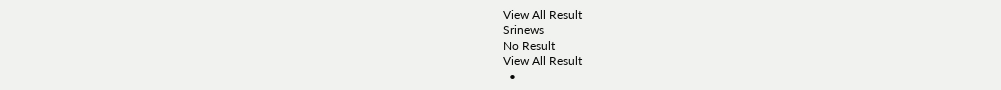View All Result
Srinews
No Result
View All Result
  •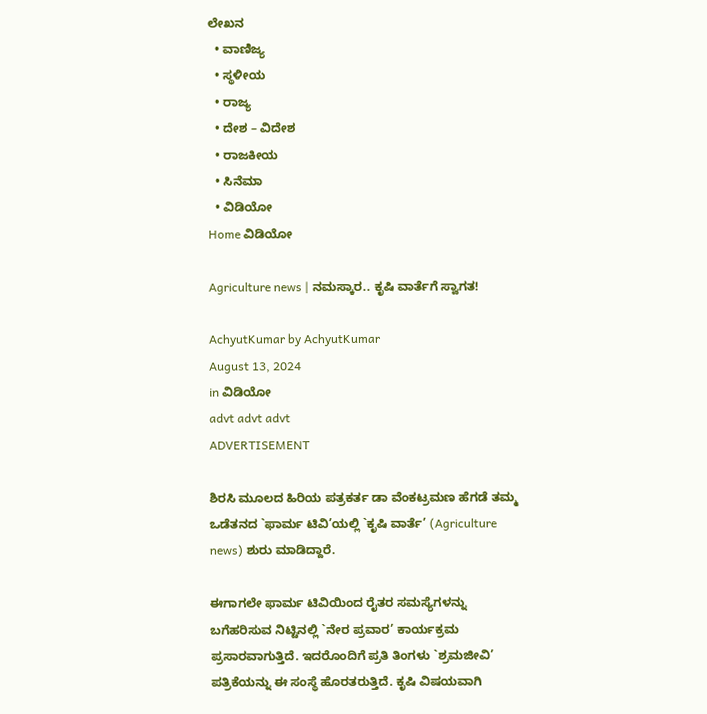ಲೇಖನ
  • ವಾಣಿಜ್ಯ
  • ಸ್ಥಳೀಯ
  • ರಾಜ್ಯ
  • ದೇಶ – ವಿದೇಶ
  • ರಾಜಕೀಯ
  • ಸಿನೆಮಾ
  • ವಿಡಿಯೋ
Home ವಿಡಿಯೋ

Agriculture news | ನಮಸ್ಕಾರ.. ಕೃಷಿ ವಾರ್ತೆಗೆ ಸ್ವಾಗತ!

AchyutKumar by AchyutKumar
August 13, 2024
in ವಿಡಿಯೋ
advt advt advt
ADVERTISEMENT

ಶಿರಸಿ ಮೂಲದ ಹಿರಿಯ ಪತ್ರಕರ್ತ ಡಾ ವೆಂಕಟ್ರಮಣ ಹೆಗಡೆ ತಮ್ಮ ಒಡೆತನದ `ಫಾರ್ಮ ಟಿವಿ’ಯಲ್ಲಿ `ಕೃಷಿ ವಾರ್ತೆ’ (Agriculture news) ಶುರು ಮಾಡಿದ್ದಾರೆ.

ಈಗಾಗಲೇ ಫಾರ್ಮ ಟಿವಿಯಿಂದ ರೈತರ ಸಮಸ್ಯೆಗಳನ್ನು ಬಗೆಹರಿಸುವ ನಿಟ್ಟಿನಲ್ಲಿ `ನೇರ ಪ್ರವಾರ’ ಕಾರ್ಯಕ್ರಮ ಪ್ರಸಾರವಾಗುತ್ತಿದೆ. ಇದರೊಂದಿಗೆ ಪ್ರತಿ ತಿಂಗಳು `ಶ್ರಮಜೀವಿ’ ಪತ್ರಿಕೆಯನ್ನು ಈ ಸಂಸ್ಥೆ ಹೊರತರುತ್ತಿದೆ. ಕೃಷಿ ವಿಷಯವಾಗಿ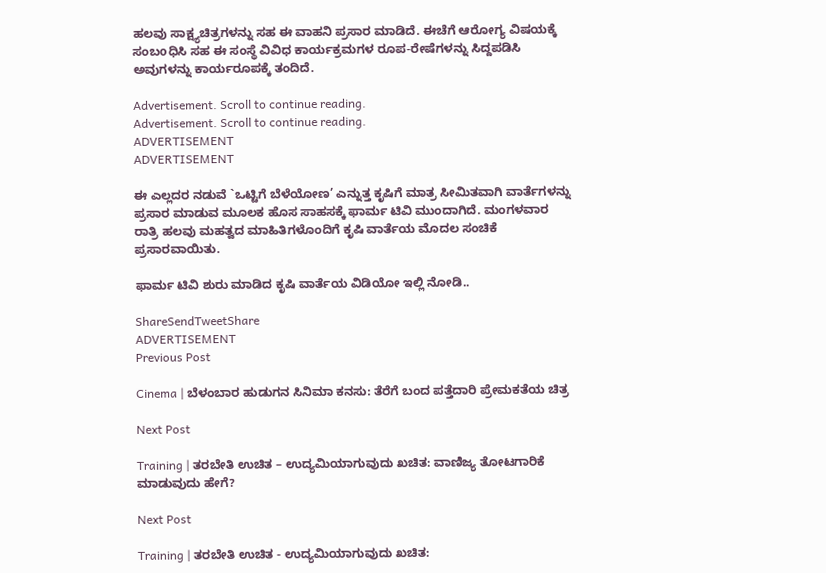ಹಲವು ಸಾಕ್ಷ್ಯಚಿತ್ರಗಳನ್ನು ಸಹ ಈ ವಾಹನಿ ಪ್ರಸಾರ ಮಾಡಿದೆ. ಈಚೆಗೆ ಆರೋಗ್ಯ ವಿಷಯಕ್ಕೆ ಸಂಬoಧಿಸಿ ಸಹ ಈ ಸಂಸ್ಥೆ ವಿವಿಧ ಕಾರ್ಯಕ್ರಮಗಳ ರೂಪ-ರೇಷೆಗಳನ್ನು ಸಿದ್ದಪಡಿಸಿ ಅವುಗಳನ್ನು ಕಾರ್ಯರೂಪಕ್ಕೆ ತಂದಿದೆ.

Advertisement. Scroll to continue reading.
Advertisement. Scroll to continue reading.
ADVERTISEMENT
ADVERTISEMENT

ಈ ಎಲ್ಲದರ ನಡುವೆ `ಒಟ್ಟಿಗೆ ಬೆಳೆಯೋಣ’ ಎನ್ನುತ್ತ ಕೃಷಿಗೆ ಮಾತ್ರ ಸೀಮಿತವಾಗಿ ವಾರ್ತೆಗಳನ್ನು ಪ್ರಸಾರ ಮಾಡುವ ಮೂಲಕ ಹೊಸ ಸಾಹಸಕ್ಕೆ ಫಾರ್ಮ ಟಿವಿ ಮುಂದಾಗಿದೆ. ಮಂಗಳವಾರ ರಾತ್ರಿ ಹಲವು ಮಹತ್ವದ ಮಾಹಿತಿಗಳೊಂದಿಗೆ ಕೃಷಿ ವಾರ್ತೆಯ ಮೊದಲ ಸಂಚಿಕೆ ಪ್ರಸಾರವಾಯಿತು.

ಫಾರ್ಮ ಟಿವಿ ಶುರು ಮಾಡಿದ ಕೃಷಿ ವಾರ್ತೆಯ ವಿಡಿಯೋ ಇಲ್ಲಿ ನೋಡಿ..

ShareSendTweetShare
ADVERTISEMENT
Previous Post

Cinema | ಬೆಳಂಬಾರ ಹುಡುಗನ ಸಿನಿಮಾ ಕನಸು: ತೆರೆಗೆ ಬಂದ ಪತ್ತೆದಾರಿ ಪ್ರೇಮಕತೆಯ ಚಿತ್ರ

Next Post

Training | ತರಬೇತಿ ಉಚಿತ – ಉದ್ಯಮಿಯಾಗುವುದು ಖಚಿತ: ವಾಣಿಜ್ಯ ತೋಟಗಾರಿಕೆ ಮಾಡುವುದು ಹೇಗೆ?

Next Post

Training | ತರಬೇತಿ ಉಚಿತ - ಉದ್ಯಮಿಯಾಗುವುದು ಖಚಿತ: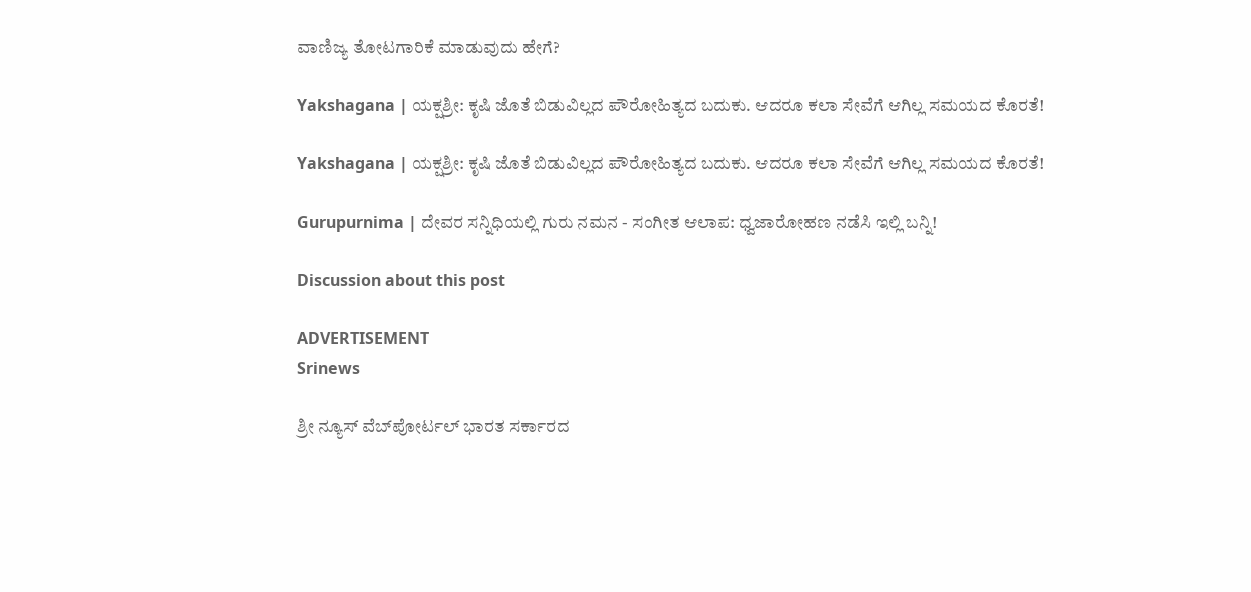ವಾಣಿಜ್ಯ ತೋಟಗಾರಿಕೆ ಮಾಡುವುದು ಹೇಗೆ?

Yakshagana | ಯಕ್ಷಶ್ರೀ: ಕೃಷಿ ಜೊತೆ ಬಿಡುವಿಲ್ಲದ ಪೌರೋಹಿತ್ಯದ ಬದುಕು. ಆದರೂ ಕಲಾ ಸೇವೆಗೆ ಆಗಿಲ್ಲ ಸಮಯದ ಕೊರತೆ!

Yakshagana | ಯಕ್ಷಶ್ರೀ: ಕೃಷಿ ಜೊತೆ ಬಿಡುವಿಲ್ಲದ ಪೌರೋಹಿತ್ಯದ ಬದುಕು. ಆದರೂ ಕಲಾ ಸೇವೆಗೆ ಆಗಿಲ್ಲ ಸಮಯದ ಕೊರತೆ!

Gurupurnima | ದೇವರ ಸನ್ನಿಧಿಯಲ್ಲಿ ಗುರು ನಮನ - ಸಂಗೀತ ಆಲಾಪ: ಧ್ವಜಾರೋಹಣ ನಡೆಸಿ ಇಲ್ಲಿ ಬನ್ನಿ!

Discussion about this post

ADVERTISEMENT
Srinews

ಶ್ರೀ ನ್ಯೂಸ್ ವೆಬ್‌ಪೋರ್ಟಲ್ ಭಾರತ ಸರ್ಕಾರದ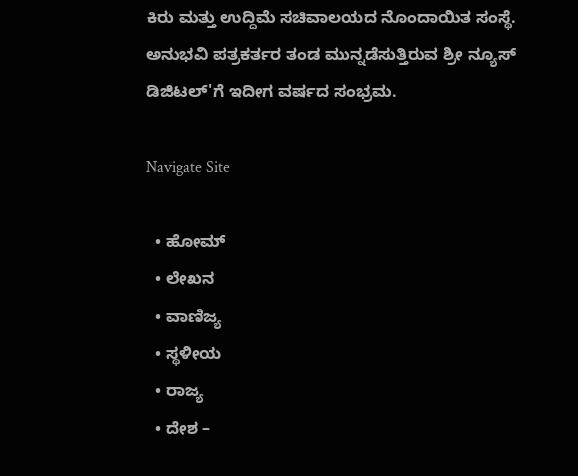ಕಿರು ಮತ್ತು ಉದ್ದಿಮೆ ಸಚಿವಾಲಯದ ನೊಂದಾಯಿತ ಸಂಸ್ಥೆ. ಅನುಭವಿ ಪತ್ರಕರ್ತರ ತಂಡ ಮುನ್ನಡೆಸುತ್ತಿರುವ ಶ್ರೀ ನ್ಯೂಸ್ ಡಿಜಿಟಲ್'ಗೆ ಇದೀಗ ವರ್ಷದ ಸಂಭ್ರಮ.

Navigate Site

  • ಹೋಮ್
  • ಲೇಖನ
  • ವಾಣಿಜ್ಯ
  • ಸ್ಥಳೀಯ
  • ರಾಜ್ಯ
  • ದೇಶ –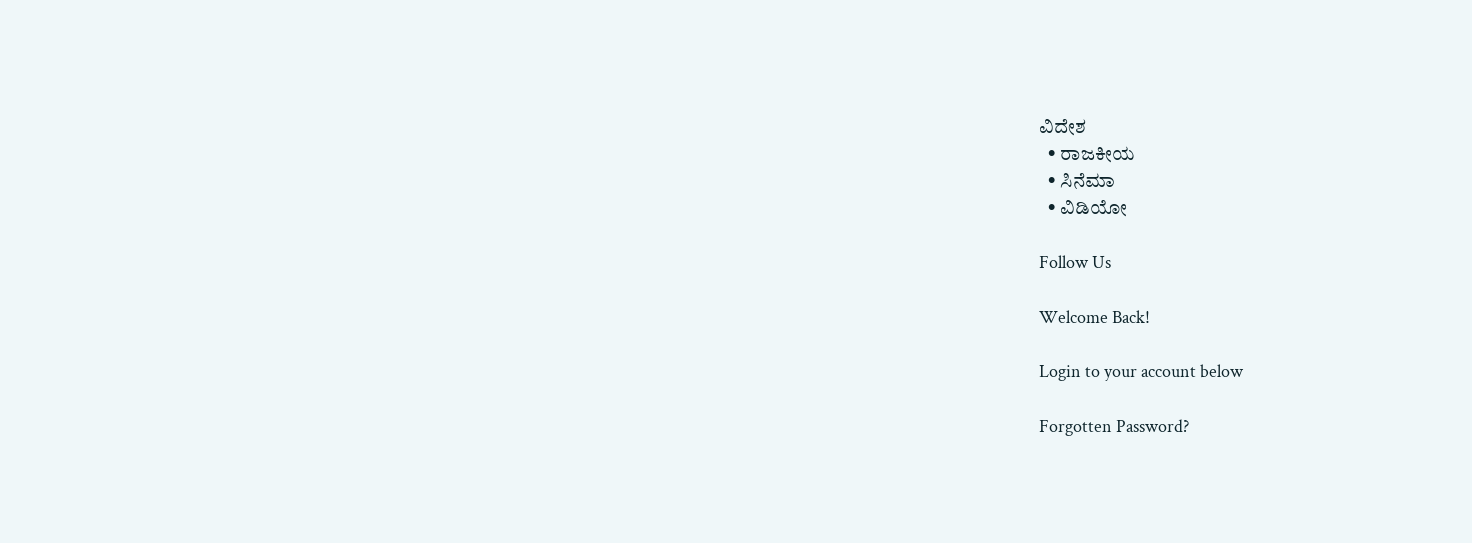ವಿದೇಶ
  • ರಾಜಕೀಯ
  • ಸಿನೆಮಾ
  • ವಿಡಿಯೋ

Follow Us

Welcome Back!

Login to your account below

Forgotten Password?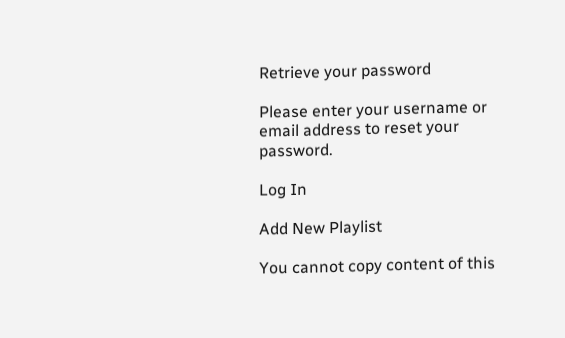Retrieve your password

Please enter your username or email address to reset your password.

Log In

Add New Playlist

You cannot copy content of this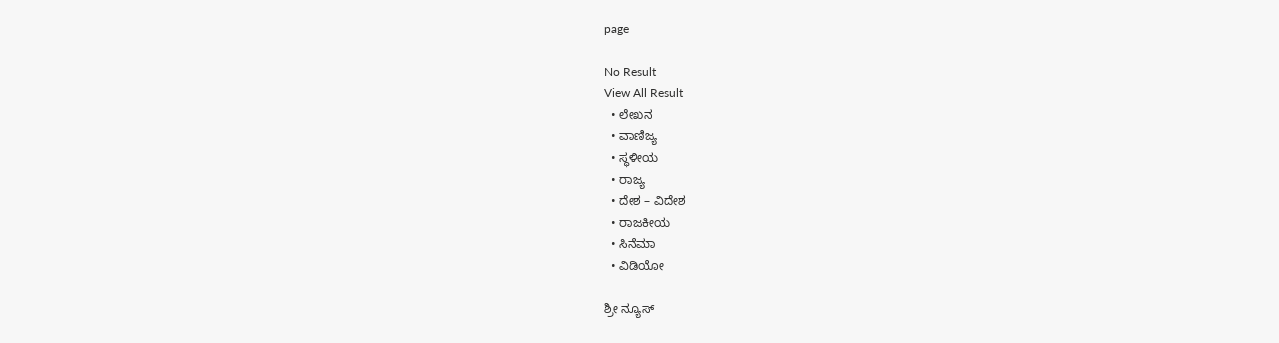page

No Result
View All Result
  • ಲೇಖನ
  • ವಾಣಿಜ್ಯ
  • ಸ್ಥಳೀಯ
  • ರಾಜ್ಯ
  • ದೇಶ – ವಿದೇಶ
  • ರಾಜಕೀಯ
  • ಸಿನೆಮಾ
  • ವಿಡಿಯೋ

ಶ್ರೀ ನ್ಯೂಸ್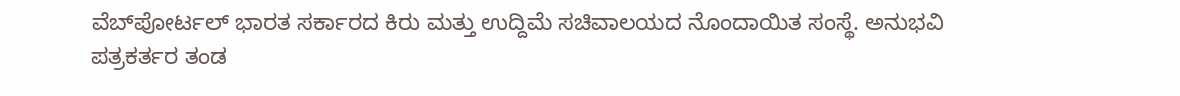ವೆಬ್‌ಪೋರ್ಟಲ್ ಭಾರತ ಸರ್ಕಾರದ ಕಿರು ಮತ್ತು ಉದ್ದಿಮೆ ಸಚಿವಾಲಯದ ನೊಂದಾಯಿತ ಸಂಸ್ಥೆ. ಅನುಭವಿ ಪತ್ರಕರ್ತರ ತಂಡ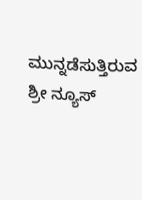ಮುನ್ನಡೆಸುತ್ತಿರುವ ಶ್ರೀ ನ್ಯೂಸ್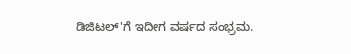ಡಿಜಿಟಲ್'ಗೆ ಇದೀಗ ವರ್ಷದ ಸಂಭ್ರಮ.